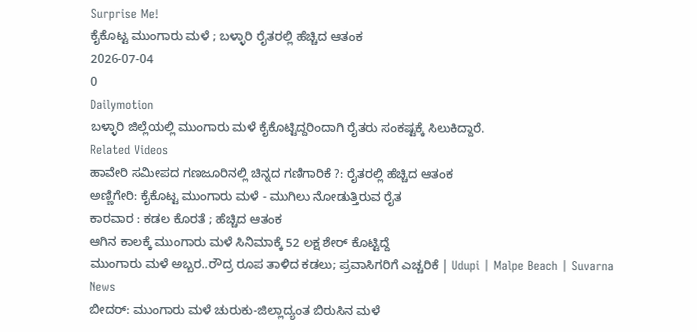Surprise Me!
ಕೈಕೊಟ್ಟ ಮುಂಗಾರು ಮಳೆ ; ಬಳ್ಳಾರಿ ರೈತರಲ್ಲಿ ಹೆಚ್ಚಿದ ಆತಂಕ
2026-07-04
0
Dailymotion
ಬಳ್ಳಾರಿ ಜಿಲ್ಲೆಯಲ್ಲಿ ಮುಂಗಾರು ಮಳೆ ಕೈಕೊಟ್ಟಿದ್ದರಿಂದಾಗಿ ರೈತರು ಸಂಕಷ್ಟಕ್ಕೆ ಸಿಲುಕಿದ್ದಾರೆ.
Related Videos
ಹಾವೇರಿ ಸಮೀಪದ ಗಣಜೂರಿನಲ್ಲಿ ಚಿನ್ನದ ಗಣಿಗಾರಿಕೆ ?: ರೈತರಲ್ಲಿ ಹೆಚ್ಚಿದ ಆತಂಕ
ಅಣ್ಣಿಗೇರಿ: ಕೈಕೊಟ್ಟ ಮುಂಗಾರು ಮಳೆ - ಮುಗಿಲು ನೋಡುತ್ತಿರುವ ರೈತ
ಕಾರವಾರ : ಕಡಲ ಕೊರತೆ ; ಹೆಚ್ಚಿದ ಆತಂಕ
ಆಗಿನ ಕಾಲಕ್ಕೆ ಮುಂಗಾರು ಮಳೆ ಸಿನಿಮಾಕ್ಕೆ 52 ಲಕ್ಷ ಶೇರ್ ಕೊಟ್ಟಿದ್ದೆ
ಮುಂಗಾರು ಮಳೆ ಅಬ್ಬರ..ರೌದ್ರ ರೂಪ ತಾಳಿದ ಕಡಲು; ಪ್ರವಾಸಿಗರಿಗೆ ಎಚ್ಚರಿಕೆ | Udupi | Malpe Beach | Suvarna News
ಬೀದರ್: ಮುಂಗಾರು ಮಳೆ ಚುರುಕು-ಜಿಲ್ಲಾದ್ಯಂತ ಬಿರುಸಿನ ಮಳೆ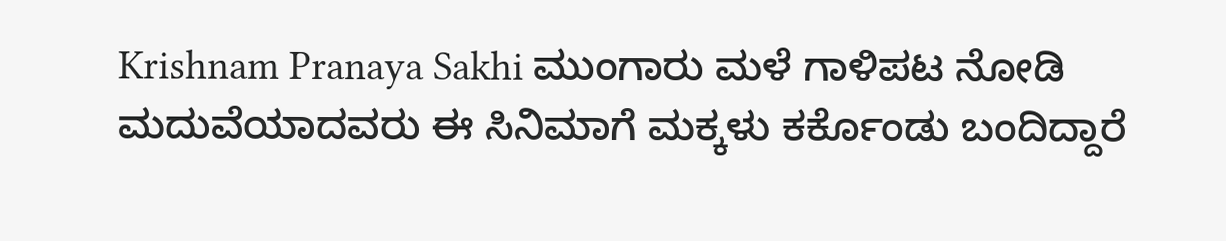Krishnam Pranaya Sakhi ಮುಂಗಾರು ಮಳೆ ಗಾಳಿಪಟ ನೋಡಿ ಮದುವೆಯಾದವರು ಈ ಸಿನಿಮಾಗೆ ಮಕ್ಕಳು ಕರ್ಕೊಂಡು ಬಂದಿದ್ದಾರೆ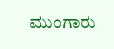ಮುಂಗಾರು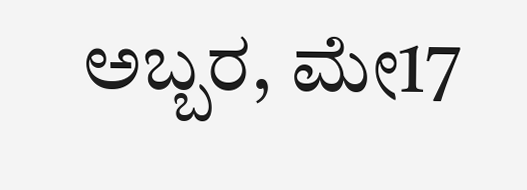ಅಬ್ಬರ, ಮೇ17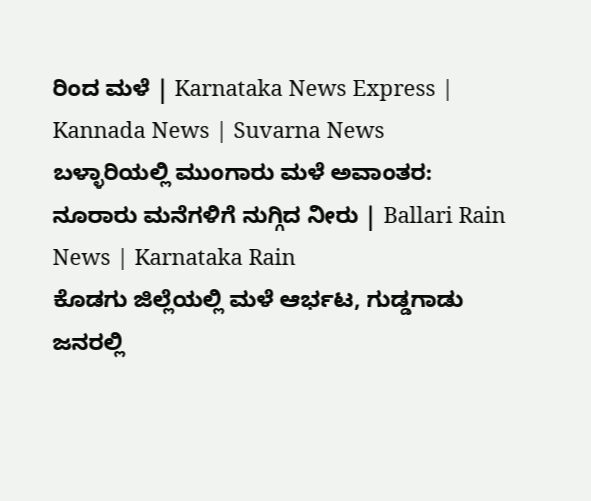ರಿಂದ ಮಳೆ | Karnataka News Express | Kannada News | Suvarna News
ಬಳ್ಳಾರಿಯಲ್ಲಿ ಮುಂಗಾರು ಮಳೆ ಅವಾಂತರ: ನೂರಾರು ಮನೆಗಳಿಗೆ ನುಗ್ಗಿದ ನೀರು | Ballari Rain News | Karnataka Rain
ಕೊಡಗು ಜಿಲ್ಲೆಯಲ್ಲಿ ಮಳೆ ಆರ್ಭಟ, ಗುಡ್ಡಗಾಡು ಜನರಲ್ಲಿ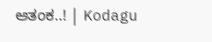ಆತಂಕ..! | Kodagu